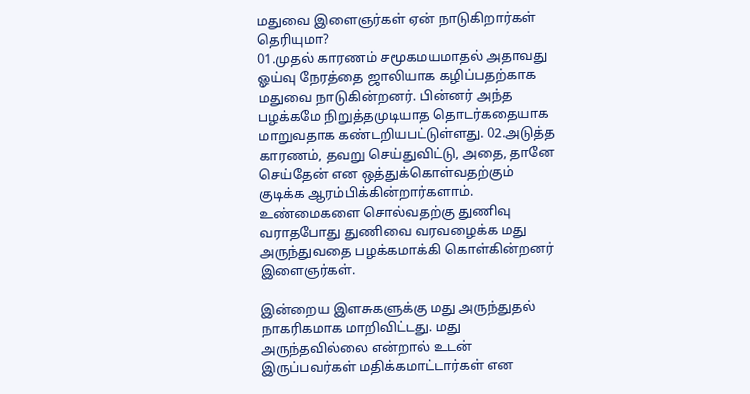மதுவை இளைஞர்கள் ஏன் நாடுகிறார்கள் தெரியுமா?
01.முதல் காரணம் சமூகமயமாதல் அதாவது ஓய்வு நேரத்தை ஜாலியாக கழிப்பதற்காக மதுவை நாடுகின்றனர். பின்னர் அந்த பழக்கமே நிறுத்தமுடியாத தொடர்கதையாக மாறுவதாக கண்டறியபட்டுள்ளது. 02.அடுத்த காரணம், தவறு செய்துவிட்டு, அதை, தானே செய்தேன் என ஒத்துக்கொள்வதற்கும் குடிக்க ஆரம்பிக்கின்றார்களாம். உண்மைகளை சொல்வதற்கு துணிவு வராதபோது துணிவை வரவழைக்க மது அருந்துவதை பழக்கமாக்கி கொள்கின்றனர் இளைஞர்கள்.

இன்றைய இளசுகளுக்கு மது அருந்துதல் நாகரிகமாக மாறிவிட்டது. மது அருந்தவில்லை என்றால் உடன் இருப்பவர்கள் மதிக்கமாட்டார்கள் என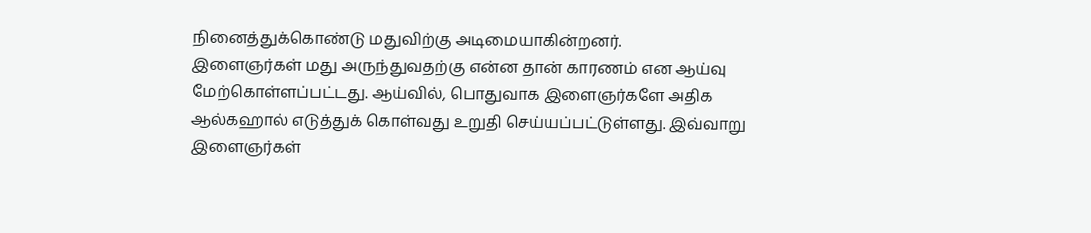நினைத்துக்கொண்டு மதுவிற்கு அடிமையாகின்றனர்.
இளைஞர்கள் மது அருந்துவதற்கு என்ன தான் காரணம் என ஆய்வு மேற்கொள்ளப்பட்டது. ஆய்வில், பொதுவாக இளைஞர்களே அதிக ஆல்கஹால் எடுத்துக் கொள்வது உறுதி செய்யப்பட்டுள்ளது. இவ்வாறு இளைஞர்கள்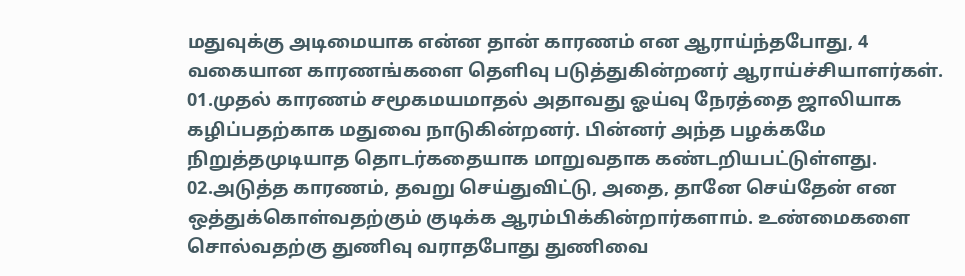மதுவுக்கு அடிமையாக என்ன தான் காரணம் என ஆராய்ந்தபோது, 4 வகையான காரணங்களை தெளிவு படுத்துகின்றனர் ஆராய்ச்சியாளர்கள்.
01.முதல் காரணம் சமூகமயமாதல் அதாவது ஓய்வு நேரத்தை ஜாலியாக கழிப்பதற்காக மதுவை நாடுகின்றனர். பின்னர் அந்த பழக்கமே நிறுத்தமுடியாத தொடர்கதையாக மாறுவதாக கண்டறியபட்டுள்ளது.
02.அடுத்த காரணம், தவறு செய்துவிட்டு, அதை, தானே செய்தேன் என ஒத்துக்கொள்வதற்கும் குடிக்க ஆரம்பிக்கின்றார்களாம். உண்மைகளை சொல்வதற்கு துணிவு வராதபோது துணிவை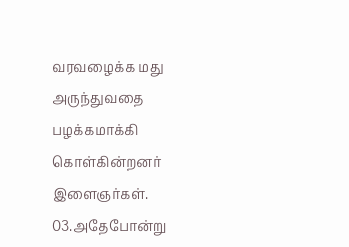வரவழைக்க மது அருந்துவதை பழக்கமாக்கி கொள்கின்றனர் இளைஞர்கள்.
03.அதேபோன்று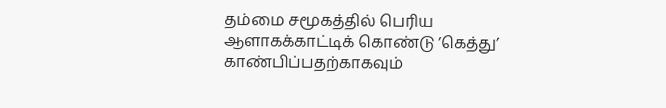தம்மை சமூகத்தில் பெரிய ஆளாகக்காட்டிக் கொண்டு ’கெத்து’ காண்பிப்பதற்காகவும்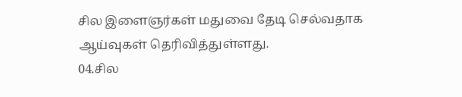சில இளைஞர்கள் மதுவை தேடி செல்வதாக ஆய்வுகள் தெரிவித்துள்ளது.
04.சில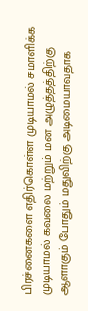பிரச்னைகளை எதிர்கொள்ள முடியாமல் சமாளிக்க முடியாமல் கவலை மற்றும் மன அழுத்தத்திற்கு ஆளாகும் போதும் மதுவிற்கு அடிமையாவதாக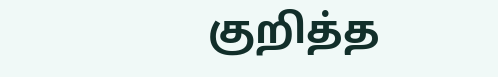குறித்த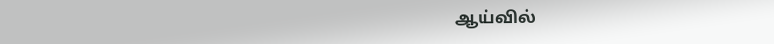ஆய்வில்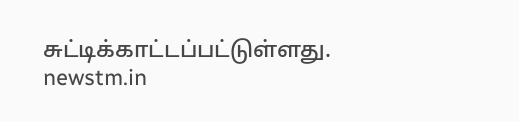சுட்டிக்காட்டப்பட்டுள்ளது.
newstm.in